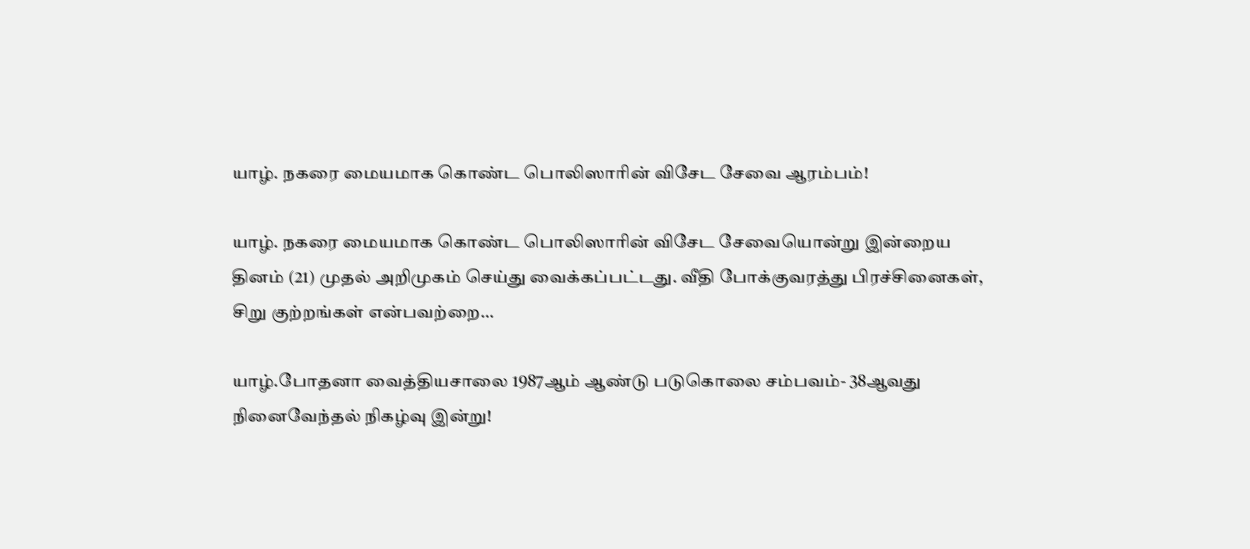யாழ். நகரை மையமாக கொண்ட பொலிஸாரின் விசேட சேவை ஆரம்பம்!

யாழ். நகரை மையமாக கொண்ட பொலிஸாரின் விசேட சேவையொன்று இன்றைய தினம் (21) முதல் அறிமுகம் செய்து வைக்கப்பட்டது. வீதி போக்குவரத்து பிரச்சினைகள், சிறு குற்றங்கள் என்பவற்றை…

யாழ்.போதனா வைத்தியசாலை 1987ஆம் ஆண்டு படுகொலை சம்பவம்- 38ஆவது நினைவேந்தல் நிகழ்வு இன்று!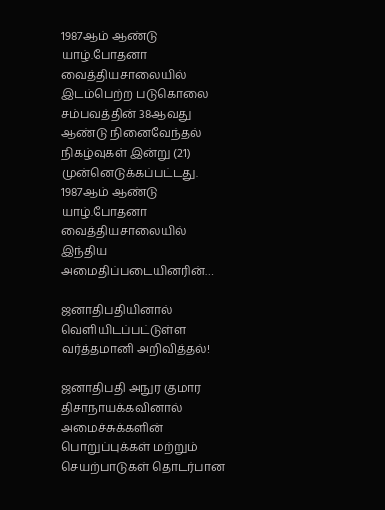1987ஆம் ஆண்டு யாழ்.போதனா வைத்தியசாலையில் இடம்பெற்ற படுகொலை சம்பவத்தின் 38ஆவது ஆண்டு நினைவேந்தல் நிகழ்வுகள் இன்று (21)  முன்னெடுக்கப்பட்டது. 1987ஆம் ஆண்டு யாழ்.போதனா வைத்தியசாலையில் இந்திய அமைதிப்படையினரின்…

ஜனாதிபதியினால் வெளியிடப்பட்டுள்ள வர்த்தமானி அறிவித்தல்!

ஜனாதிபதி அநுர குமார திசாநாயக்கவினால் அமைச்சுக்களின் பொறுப்புக்கள் மற்றும் செயற்பாடுகள் தொடர்பான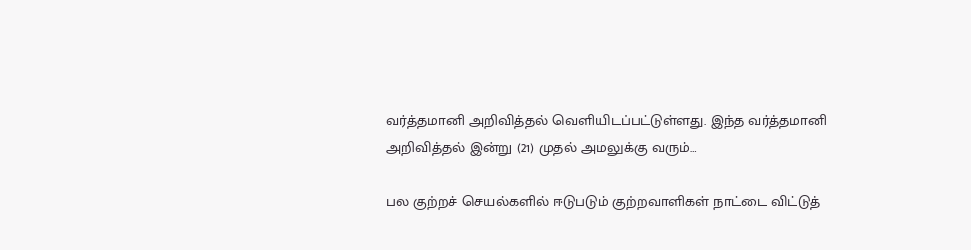வர்த்தமானி அறிவித்தல் வெளியிடப்பட்டுள்ளது. இந்த வர்த்தமானி அறிவித்தல் இன்று (21) முதல் அமலுக்கு வரும்…

பல குற்றச் செயல்களில் ஈடுபடும் குற்றவாளிகள் நாட்டை விட்டுத்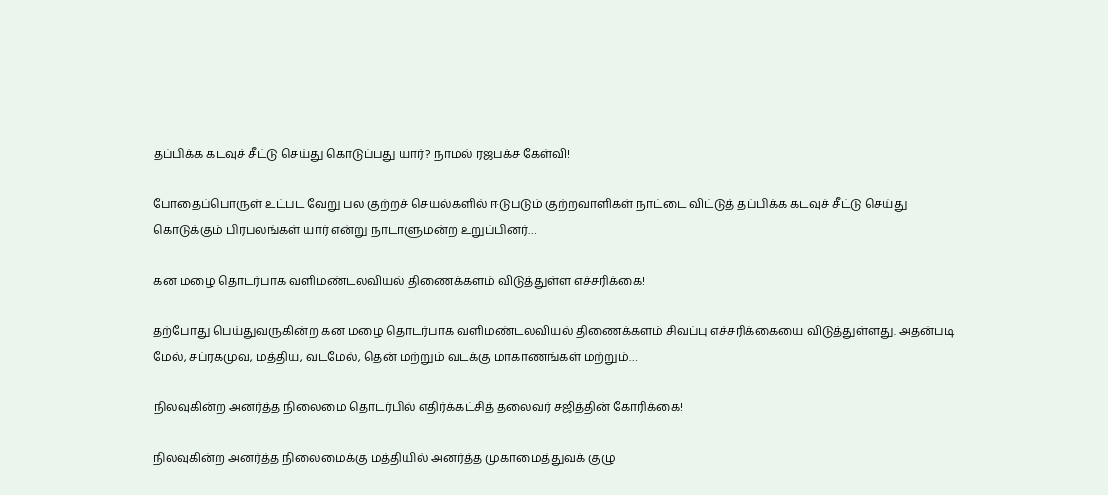தப்பிக்க கடவுச் சீட்டு செய்து கொடுப்பது யார்? நாமல் ரஜபக்ச கேள்வி!

போதைப்பொருள் உட்பட வேறு பல குற்றச் செயல்களில் ஈடுபடும் குற்றவாளிகள் நாட்டை விட்டுத் தப்பிக்க கடவுச் சீட்டு செய்து கொடுக்கும் பிரபலங்கள் யார் என்று நாடாளுமன்ற உறுப்பினர்…

கன மழை தொடர்பாக வளிமண்டலவியல் திணைக்களம் விடுத்துள்ள எச்சரிக்கை!

தற்போது பெய்துவருகின்ற கன மழை தொடர்பாக வளிமண்டலவியல் திணைக்களம் சிவப்பு எச்சரிக்கையை விடுத்துள்ளது. அதன்படி மேல், சப்ரகமுவ, மத்திய, வடமேல், தென் மற்றும் வடக்கு மாகாணங்கள் மற்றும்…

நிலவுகின்ற அனர்த்த நிலைமை தொடர்பில் எதிர்க்கட்சித் தலைவர் சஜித்தின் கோரிக்கை!

நிலவுகின்ற அனர்த்த நிலைமைக்கு மத்தியில் அனர்த்த முகாமைத்துவக் குழு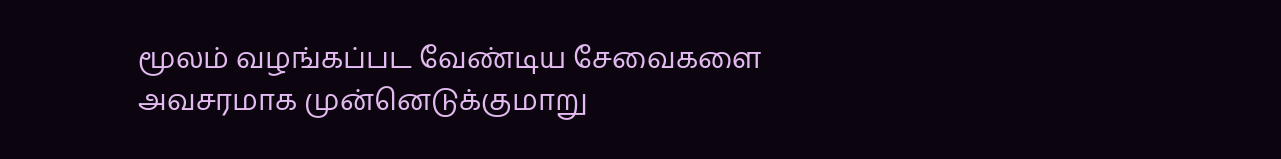மூலம் வழங்கப்பட வேண்டிய சேவைகளை அவசரமாக முன்னெடுக்குமாறு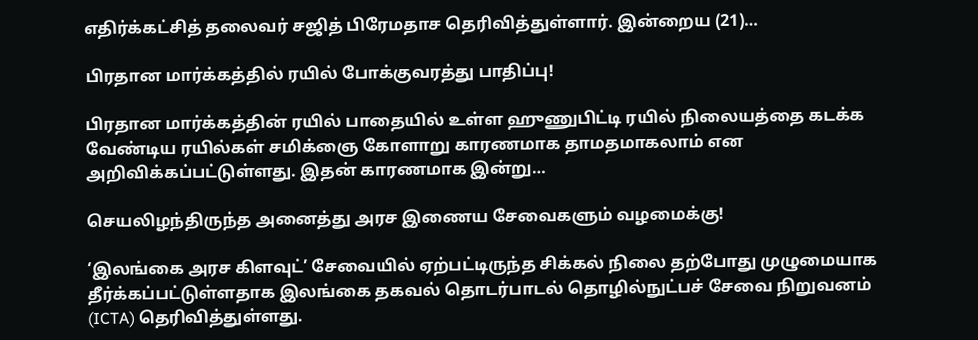எதிர்க்கட்சித் தலைவர் சஜித் பிரேமதாச தெரிவித்துள்ளார். இன்றைய (21)…

பிரதான மார்க்கத்தில் ரயில் போக்குவரத்து பாதிப்பு!

பிரதான மார்க்கத்தின் ரயில் பாதையில் உள்ள ஹுணுபிட்டி ரயில் நிலையத்தை கடக்க வேண்டிய ரயில்கள் சமிக்ஞை கோளாறு காரணமாக தாமதமாகலாம் என அறிவிக்கப்பட்டுள்ளது. இதன் காரணமாக இன்று…

செயலிழந்திருந்த அனைத்து அரச இணைய சேவைகளும் வழமைக்கு!

‘இலங்கை அரச கிளவுட்’ சேவையில் ஏற்பட்டிருந்த சிக்கல் நிலை தற்போது முழுமையாக தீர்க்கப்பட்டுள்ளதாக இலங்கை தகவல் தொடர்பாடல் தொழில்நுட்பச் சேவை நிறுவனம் (ICTA) தெரிவித்துள்ளது.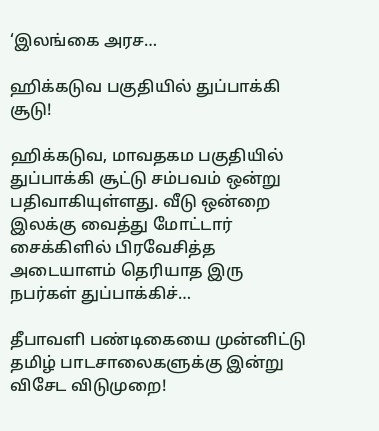‘இலங்கை அரச…

ஹிக்கடுவ பகுதியில் துப்பாக்கி சூடு!

ஹிக்கடுவ, மாவதகம பகுதியில் துப்பாக்கி சூட்டு சம்பவம் ஒன்று பதிவாகியுள்ளது. வீடு ஒன்றை இலக்கு வைத்து மோட்டார் சைக்கிளில் பிரவேசித்த அடையாளம் தெரியாத இரு நபர்கள் துப்பாக்கிச்…

தீபாவளி பண்டிகையை முன்னிட்டு தமிழ் பாடசாலைகளுக்கு இன்று விசேட விடுமுறை!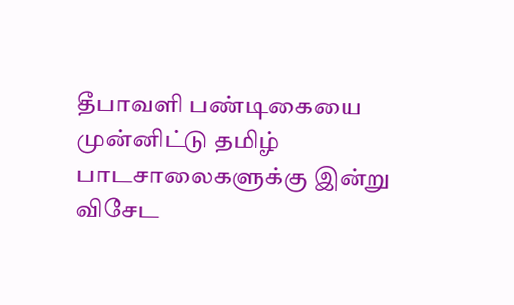தீபாவளி பண்டிகையை முன்னிட்டு தமிழ் பாடசாலைகளுக்கு இன்று விசேட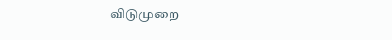விடுமுறை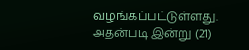வழங்கப்பட்டுள்ளது. அதன்படி இன்று (21)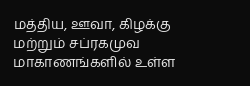மத்திய, ஊவா, கிழக்கு மற்றும் சப்ரகமுவ மாகாணங்களில் உள்ள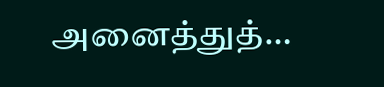அனைத்துத்…